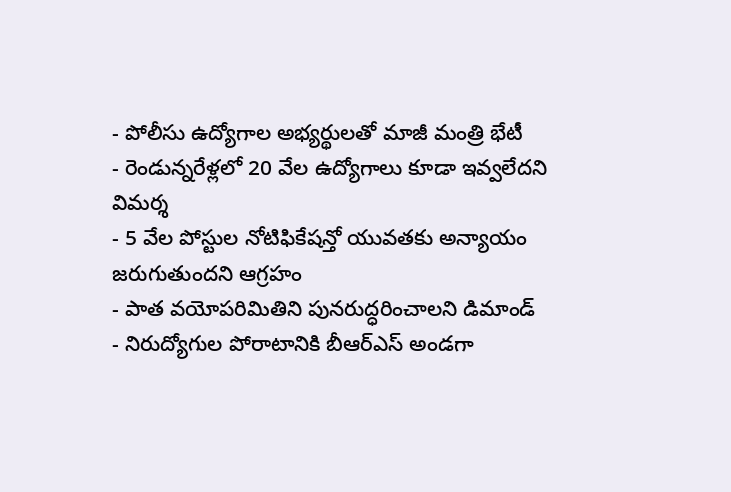- పోలీసు ఉద్యోగాల అభ్యర్థులతో మాజీ మంత్రి భేటీ
- రెండున్నరేళ్లలో 20 వేల ఉద్యోగాలు కూడా ఇవ్వలేదని విమర్శ
- 5 వేల పోస్టుల నోటిఫికేషన్తో యువతకు అన్యాయం జరుగుతుందని ఆగ్రహం
- పాత వయోపరిమితిని పునరుద్ధరించాలని డిమాండ్
- నిరుద్యోగుల పోరాటానికి బీఆర్ఎస్ అండగా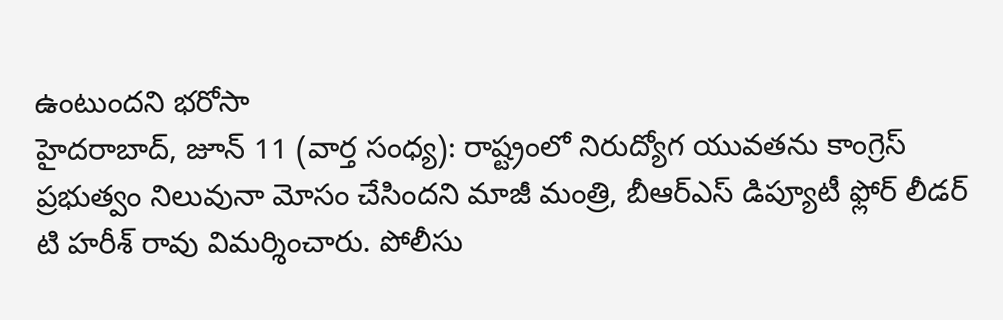ఉంటుందని భరోసా
హైదరాబాద్, జూన్ 11 (వార్త సంధ్య): రాష్ట్రంలో నిరుద్యోగ యువతను కాంగ్రెస్ ప్రభుత్వం నిలువునా మోసం చేసిందని మాజీ మంత్రి, బీఆర్ఎస్ డిప్యూటీ ఫ్లోర్ లీడర్ టి హరీశ్ రావు విమర్శించారు. పోలీసు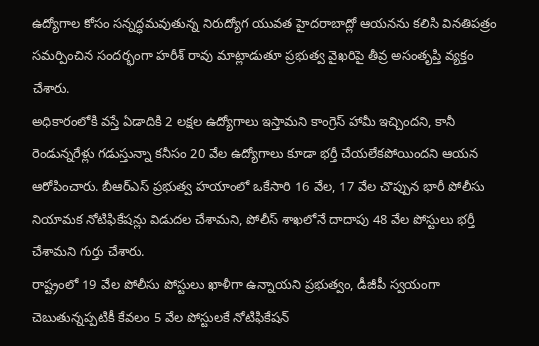ఉద్యోగాల కోసం సన్నద్ధమవుతున్న నిరుద్యోగ యువత హైదరాబాద్లో ఆయనను కలిసి వినతిపత్రం సమర్పించిన సందర్భంగా హరీశ్ రావు మాట్లాడుతూ ప్రభుత్వ వైఖరిపై తీవ్ర అసంతృప్తి వ్యక్తం చేశారు.
అధికారంలోకి వస్తే ఏడాదికి 2 లక్షల ఉద్యోగాలు ఇస్తామని కాంగ్రెస్ హామీ ఇచ్చిందని, కానీ రెండున్నరేళ్లు గడుస్తున్నా కనీసం 20 వేల ఉద్యోగాలు కూడా భర్తీ చేయలేకపోయిందని ఆయన ఆరోపించారు. బీఆర్ఎస్ ప్రభుత్వ హయాంలో ఒకేసారి 16 వేల, 17 వేల చొప్పున భారీ పోలీసు నియామక నోటిఫికేషన్లు విడుదల చేశామని, పోలీస్ శాఖలోనే దాదాపు 48 వేల పోస్టులు భర్తీ చేశామని గుర్తు చేశారు.
రాష్ట్రంలో 19 వేల పోలీసు పోస్టులు ఖాళీగా ఉన్నాయని ప్రభుత్వం, డీజీపీ స్వయంగా చెబుతున్నప్పటికీ కేవలం 5 వేల పోస్టులకే నోటిఫికేషన్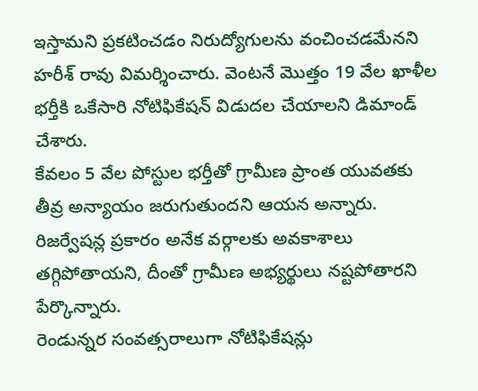ఇస్తామని ప్రకటించడం నిరుద్యోగులను వంచించడమేనని హరీశ్ రావు విమర్శించారు. వెంటనే మొత్తం 19 వేల ఖాళీల భర్తీకి ఒకేసారి నోటిఫికేషన్ విడుదల చేయాలని డిమాండ్ చేశారు.
కేవలం 5 వేల పోస్టుల భర్తీతో గ్రామీణ ప్రాంత యువతకు తీవ్ర అన్యాయం జరుగుతుందని ఆయన అన్నారు. రిజర్వేషన్ల ప్రకారం అనేక వర్గాలకు అవకాశాలు తగ్గిపోతాయని, దీంతో గ్రామీణ అభ్యర్థులు నష్టపోతారని పేర్కొన్నారు.
రెండున్నర సంవత్సరాలుగా నోటిఫికేషన్లు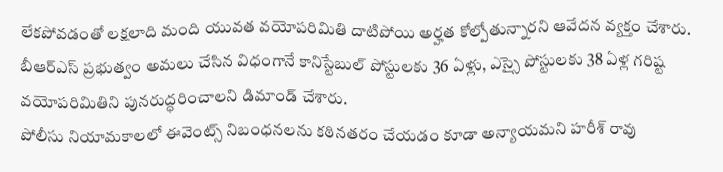లేకపోవడంతో లక్షలాది మంది యువత వయోపరిమితి దాటిపోయి అర్హత కోల్పోతున్నారని ఆవేదన వ్యక్తం చేశారు. బీఆర్ఎస్ ప్రభుత్వం అమలు చేసిన విధంగానే కానిస్టేబుల్ పోస్టులకు 36 ఏళ్లు, ఎస్సై పోస్టులకు 38 ఏళ్ల గరిష్ట వయోపరిమితిని పునరుద్ధరించాలని డిమాండ్ చేశారు.
పోలీసు నియామకాలలో ఈవెంట్స్ నిబంధనలను కఠినతరం చేయడం కూడా అన్యాయమని హరీశ్ రావు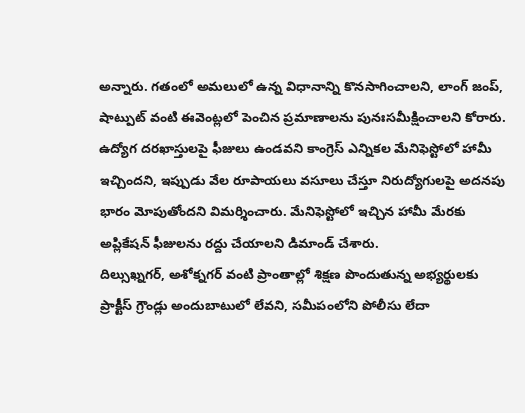అన్నారు. గతంలో అమలులో ఉన్న విధానాన్ని కొనసాగించాలని, లాంగ్ జంప్, షాట్పుట్ వంటి ఈవెంట్లలో పెంచిన ప్రమాణాలను పునఃసమీక్షించాలని కోరారు.
ఉద్యోగ దరఖాస్తులపై ఫీజులు ఉండవని కాంగ్రెస్ ఎన్నికల మేనిఫెస్టోలో హామీ ఇచ్చిందని, ఇప్పుడు వేల రూపాయలు వసూలు చేస్తూ నిరుద్యోగులపై అదనపు భారం మోపుతోందని విమర్శించారు. మేనిఫెస్టోలో ఇచ్చిన హామీ మేరకు అప్లికేషన్ ఫీజులను రద్దు చేయాలని డిమాండ్ చేశారు.
దిల్సుఖ్నగర్, అశోక్నగర్ వంటి ప్రాంతాల్లో శిక్షణ పొందుతున్న అభ్యర్థులకు ప్రాక్టీస్ గ్రౌండ్లు అందుబాటులో లేవని, సమీపంలోని పోలీసు లేదా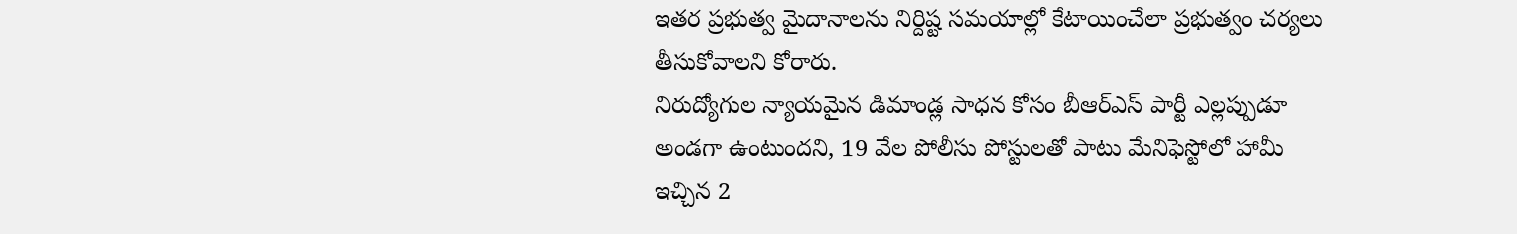ఇతర ప్రభుత్వ మైదానాలను నిర్దిష్ట సమయాల్లో కేటాయించేలా ప్రభుత్వం చర్యలు తీసుకోవాలని కోరారు.
నిరుద్యోగుల న్యాయమైన డిమాండ్ల సాధన కోసం బీఆర్ఎస్ పార్టీ ఎల్లప్పుడూ అండగా ఉంటుందని, 19 వేల పోలీసు పోస్టులతో పాటు మేనిఫెస్టోలో హామీ ఇచ్చిన 2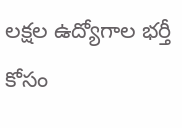లక్షల ఉద్యోగాల భర్తీ కోసం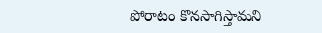పోరాటం కొనసాగిస్తామని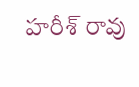హరీశ్ రావు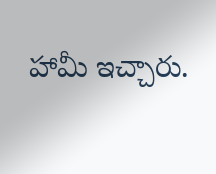హామీ ఇచ్చారు.